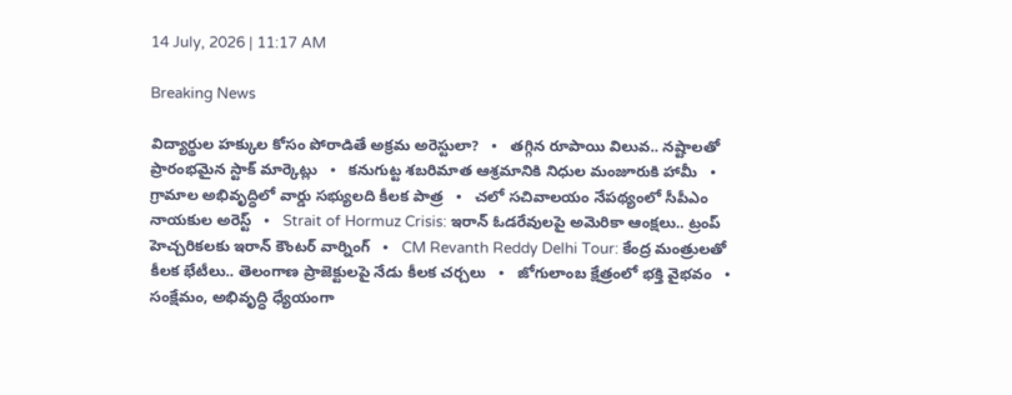14 July, 2026 | 11:17 AM

Breaking News

విద్యార్థుల హక్కుల కోసం పోరాడితే అక్రమ అరెస్టులా?   •   తగ్గిన రూపాయి విలువ.. నష్టాలతో ప్రారంభమైన స్టాక్ మార్కెట్లు   •   కనుగుట్ట శబరిమాత ఆశ్రమానికి నిధుల మంజూరుకి హామీ   •   గ్రామాల అభివృద్ధిలో వార్డు సభ్యులది కీలక పాత్ర   •   చలో సచివాలయం నేపథ్యంలో సీపీఎం నాయకుల అరెస్ట్   •   Strait of Hormuz Crisis: ఇరాన్ ఓడరేవులపై అమెరికా ఆంక్షలు.. ట్రంప్ హెచ్చరికలకు ఇరాన్ కౌంటర్ వార్నింగ్   •   CM Revanth Reddy Delhi Tour: కేంద్ర మంత్రులతో కీలక భేటీలు.. తెలంగాణ ప్రాజెక్టులపై నేడు కీలక చర్చలు   •   జోగులాంబ క్షేత్రంలో భక్తి వైభవం   •   సంక్షేమం, అభివృద్ధి ధ్యేయంగా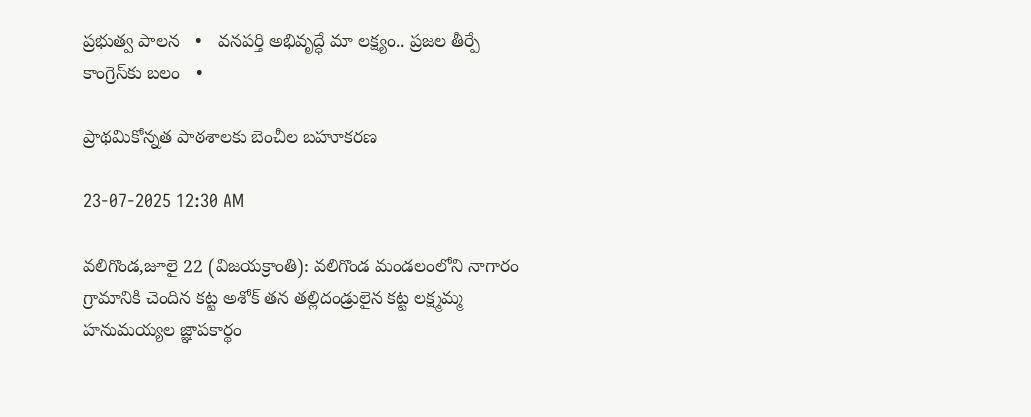ప్రభుత్వ పాలన   •   వనపర్తి అభివృద్ధే మా లక్ష్యం.. ప్రజల తీర్పే కాంగ్రెస్‌కు బలం   •

ప్రాథమికోన్నత పాఠశాలకు బెంచీల బహూకరణ

23-07-2025 12:30 AM

వలిగొండ,జూలై 22 (విజయక్రాంతి): వలిగొండ మండలంలోని నాగారం గ్రామానికి చెందిన కట్ట అశోక్ తన తల్లిదండ్రులైన కట్ట లక్ష్మమ్మ హనుమయ్యల జ్ఞాపకార్థం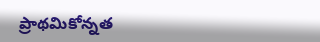ప్రాథమికోన్నత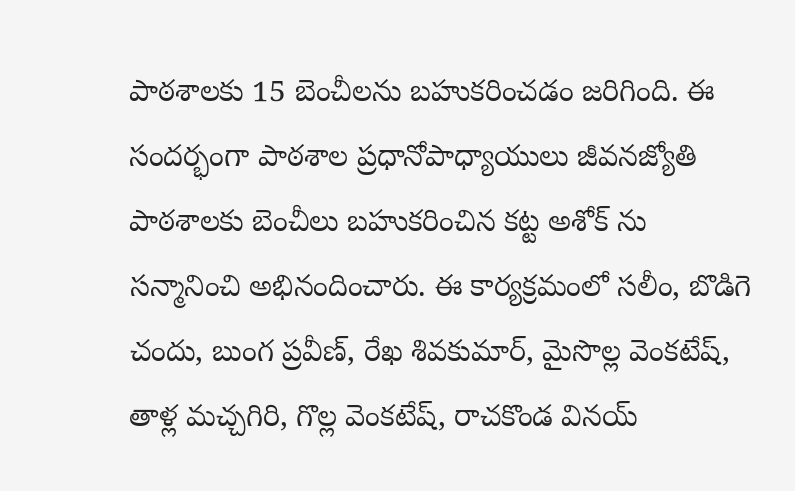పాఠశాలకు 15 బెంచీలను బహుకరించడం జరిగింది. ఈ సందర్భంగా పాఠశాల ప్రధానోపాధ్యాయులు జీవనజ్యోతి పాఠశాలకు బెంచీలు బహుకరించిన కట్ట అశోక్ ను సన్మానించి అభినందించారు. ఈ కార్యక్రమంలో సలీం, బొడిగె చందు, బుంగ ప్రవీణ్, రేఖ శివకుమార్, మైసొల్ల వెంకటేష్, తాళ్ల మచ్చగిరి, గొల్ల వెంకటేష్, రాచకొండ వినయ్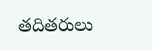తదితరులు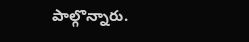పాల్గొన్నారు.